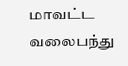மாவட்ட வலைபந்து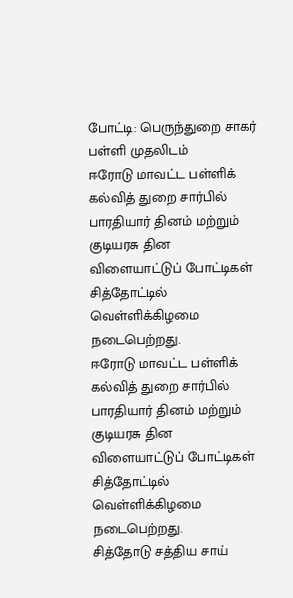போட்டி: பெருந்துறை சாகர் பள்ளி முதலிடம்
ஈரோடு மாவட்ட பள்ளிக் கல்வித் துறை சார்பில் பாரதியார் தினம் மற்றும் குடியரசு தின விளையாட்டுப் போட்டிகள் சித்தோட்டில் வெள்ளிக்கிழமை நடைபெற்றது.
ஈரோடு மாவட்ட பள்ளிக் கல்வித் துறை சார்பில் பாரதியார் தினம் மற்றும் குடியரசு தின விளையாட்டுப் போட்டிகள் சித்தோட்டில் வெள்ளிக்கிழமை நடைபெற்றது.
சித்தோடு சத்திய சாய்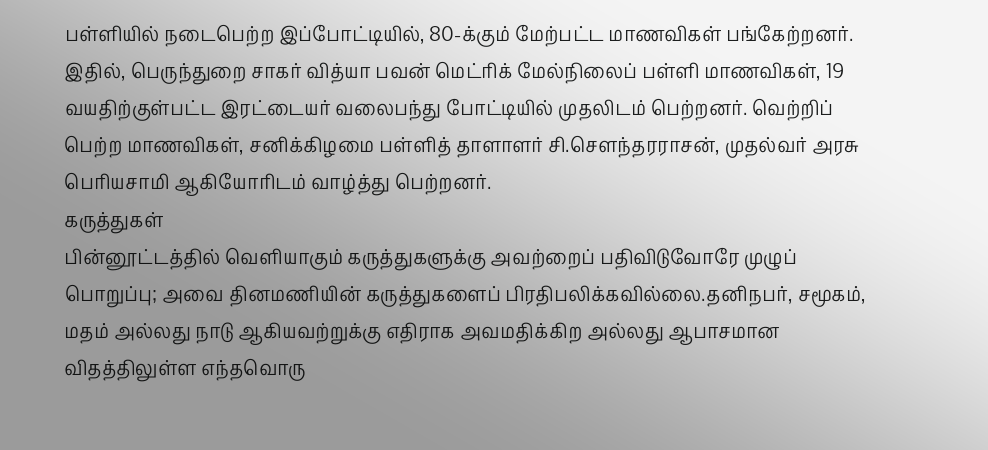பள்ளியில் நடைபெற்ற இப்போட்டியில், 80-க்கும் மேற்பட்ட மாணவிகள் பங்கேற்றனர். இதில், பெருந்துறை சாகர் வித்யா பவன் மெட்ரிக் மேல்நிலைப் பள்ளி மாணவிகள், 19 வயதிற்குள்பட்ட இரட்டையர் வலைபந்து போட்டியில் முதலிடம் பெற்றனர். வெற்றிப் பெற்ற மாணவிகள், சனிக்கிழமை பள்ளித் தாளாளர் சி.செளந்தரராசன், முதல்வர் அரசு பெரியசாமி ஆகியோரிடம் வாழ்த்து பெற்றனர்.
கருத்துகள்
பின்னூட்டத்தில் வெளியாகும் கருத்துகளுக்கு அவற்றைப் பதிவிடுவோரே முழுப் பொறுப்பு; அவை தினமணியின் கருத்துகளைப் பிரதிபலிக்கவில்லை.தனிநபர், சமூகம், மதம் அல்லது நாடு ஆகியவற்றுக்கு எதிராக அவமதிக்கிற அல்லது ஆபாசமான விதத்திலுள்ள எந்தவொரு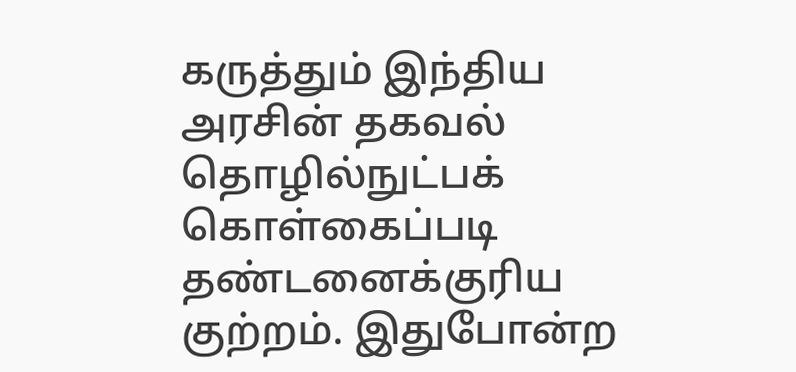கருத்தும் இந்திய அரசின் தகவல் தொழில்நுட்பக் கொள்கைப்படி தண்டனைக்குரிய குற்றம். இதுபோன்ற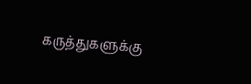கருத்துகளுக்கு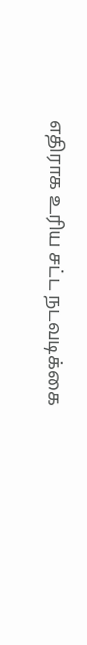எதிராக உரிய சட்ட நடவடிக்கை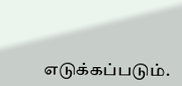எடுக்கப்படும்.